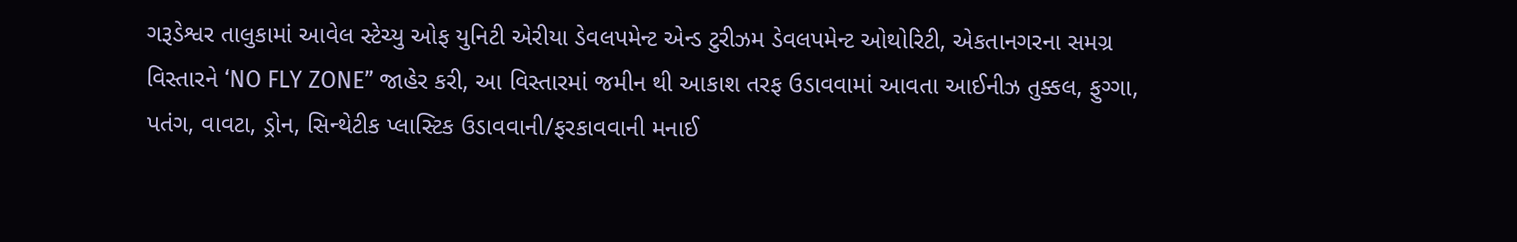ગરૂડેશ્વર તાલુકામાં આવેલ સ્ટેચ્યુ ઓફ યુનિટી એરીયા ડેવલપમેન્ટ એન્ડ ટુરીઝમ ડેવલપમેન્ટ ઓથોરિટી, એકતાનગરના સમગ્ર વિસ્તારને ‘NO FLY ZONE” જાહેર કરી, આ વિસ્તારમાં જમીન થી આકાશ તરફ ઉડાવવામાં આવતા આઈનીઝ તુક્કલ, ફુગ્ગા, પતંગ, વાવટા, ડ્રોન, સિન્થેટીક પ્લાસ્ટિક ઉડાવવાની/ફરકાવવાની મનાઈ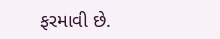ફરમાવી છે.